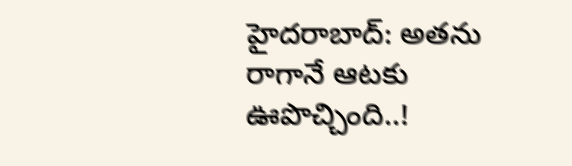హైదరాబాద్: అతను రాగానే ఆటకు ఊపొచ్చింది..!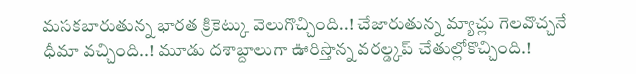మసకబారుతున్న భారత క్రికెట్కు వెలుగొచ్చింది..! చేజారుతున్న మ్యాచ్లు గెలవొచ్చనే ధీమా వచ్చింది..! మూడు దశాబ్దాలుగా ఊరిస్తొన్న వరల్డ్కప్ చేతుల్లోకొచ్చింది.!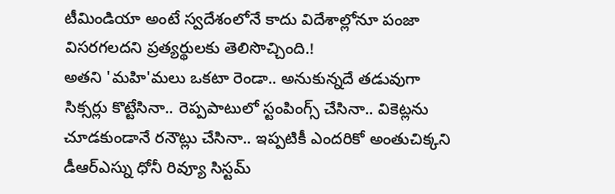టీమిండియా అంటే స్వదేశంలోనే కాదు విదేశాల్లోనూ పంజా విసరగలదని ప్రత్యర్థులకు తెలిసొచ్చింది.!
అతని 'మహి'మలు ఒకటా రెండా.. అనుకున్నదే తడువుగా సిక్సర్లు కొట్టేసినా.. రెప్పపాటులో స్టంపింగ్స్ చేసినా.. వికెట్లను చూడకుండానే రనౌట్లు చేసినా.. ఇప్పటికీ ఎందరికో అంతుచిక్కని డీఆర్ఎస్ను ధోనీ రివ్యూ సిస్టమ్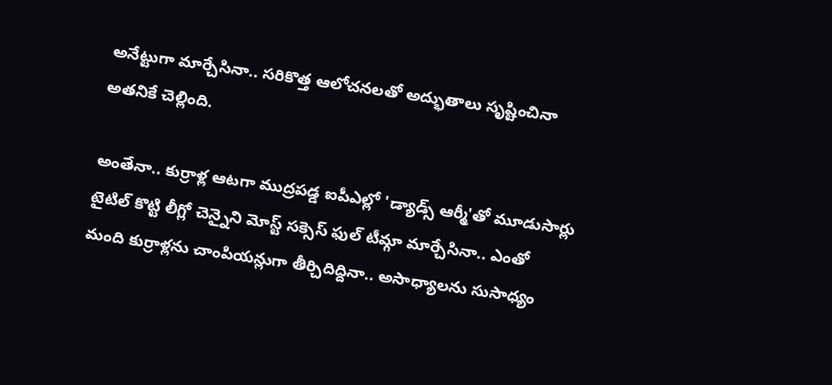అనేట్టుగా మార్చేసినా.. సరికొత్త ఆలోచనలతో అద్భుతాలు సృష్టించినా అతనికే చెల్లింది.

అంతేనా.. కుర్రాళ్ల ఆటగా ముద్రపడ్డ ఐపీఎల్లో 'డ్యాడ్స్ ఆర్మీ'తో మూడుసార్లు టైటిల్ కొట్టి లీగ్లో చెన్నైని మోస్ట్ సక్సెస్ ఫుల్ టీమ్గా మార్చేసినా.. ఎంతో మంది కుర్రాళ్లను చాంపియన్లుగా తీర్చిదిద్దినా.. అసాధ్యాలను సుసాధ్యం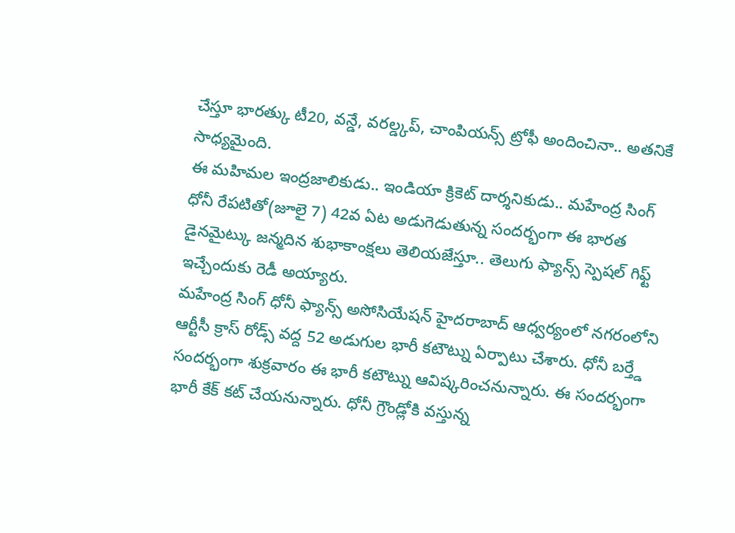చేస్తూ భారత్కు టీ20, వన్డే, వరల్డ్కప్, చాంపియన్స్ ట్రోఫీ అందించినా.. అతనికే సాధ్యమైంది.
ఈ మహిమల ఇంద్రజాలికుడు.. ఇండియా క్రికెట్ దార్శనికుడు.. మహేంద్ర సింగ్ ధోనీ రేపటితో(జూలై 7) 42వ ఏట అడుగెడుతున్న సందర్భంగా ఈ భారత డైనమైట్కు జన్మదిన శుభాకాంక్షలు తెలియజేస్తూ.. తెలుగు ఫ్యాన్స్ స్పెషల్ గిఫ్ట్ ఇచ్చేందుకు రెడీ అయ్యారు.
మహేంద్ర సింగ్ ధోనీ ఫ్యాన్స్ అసోసియేషన్ హైదరాబాద్ ఆధ్వర్యంలో నగరంలోని ఆర్టీసీ క్రాస్ రోడ్స్ వద్ద 52 అడుగుల భారీ కటౌట్ను ఏర్పాటు చేశారు. ధోనీ బర్త్డే సందర్భంగా శుక్రవారం ఈ భారీ కటౌట్ను ఆవిష్కరించనున్నారు. ఈ సందర్భంగా భారీ కేక్ కట్ చేయనున్నారు. ధోనీ గ్రౌండ్లోకి వస్తున్న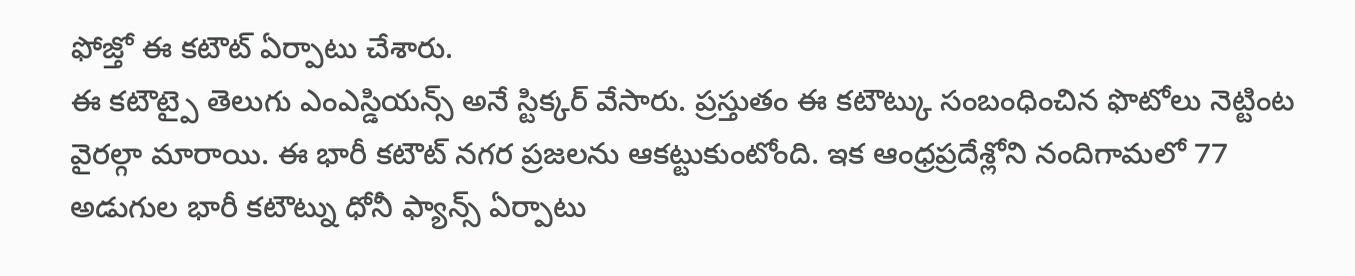ఫోజ్తో ఈ కటౌట్ ఏర్పాటు చేశారు.
ఈ కటౌట్పై తెలుగు ఎంఎస్డియన్స్ అనే స్టిక్కర్ వేసారు. ప్రస్తుతం ఈ కటౌట్కు సంబంధించిన ఫొటోలు నెట్టింట వైరల్గా మారాయి. ఈ భారీ కటౌట్ నగర ప్రజలను ఆకట్టుకుంటోంది. ఇక ఆంధ్రప్రదేశ్లోని నందిగామలో 77 అడుగుల భారీ కటౌట్ను ధోనీ ఫ్యాన్స్ ఏర్పాటు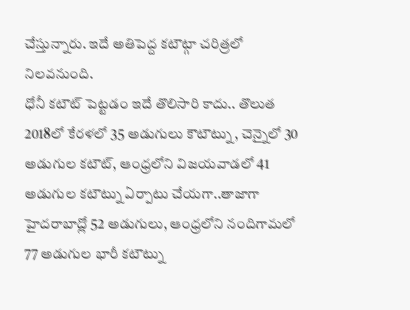చేస్తున్నారు. ఇదే అతిపెద్ద కటౌట్గా చరిత్రలో నిలవనుంది.
ధోనీ కటౌట్ పెట్టడం ఇదే తొలిసారి కాదు.. తొలుత 2018లో కేరళలో 35 అడుగులు కౌటౌట్ను, చెన్నైలో 30 అడుగుల కటౌట్, ఆంధ్రలోని విజయవాడలో 41 అడుగుల కటౌట్ను ఏర్పాటు చేయగా..తాజాగా హైదరాబాద్లో 52 అడుగులు, ఆంధ్రలోని నందిగామలో 77 అడుగుల భారీ కటౌట్ను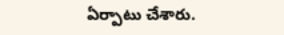ఏర్పాటు చేశారు.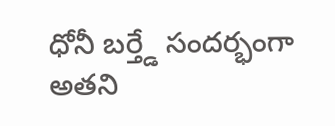ధోనీ బర్త్డే సందర్భంగా అతని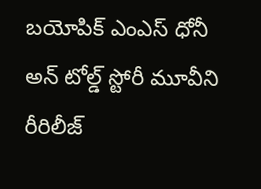బయోపిక్ ఎంఎస్ ధోనీ అన్ టోల్డ్ స్టోరీ మూవీని రీరిలీజ్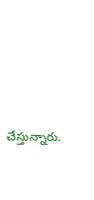చేస్తున్నారు.